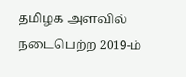தமிழக அளவில் நடைபெற்ற 2019-ம்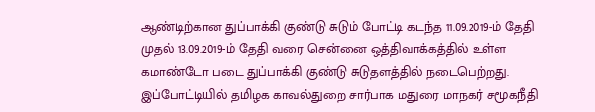ஆண்டிற்கான துப்பாக்கி குண்டு சுடும் போட்டி கடந்த 11.09.2019-ம் தேதி முதல் 13.09.2019-ம் தேதி வரை சென்னை ஒத்திவாக்கத்தில் உள்ள கமாண்டோ படை துப்பாக்கி குண்டு சுடுதளத்தில் நடைபெற்றது. இப்போட்டியில் தமிழக காவல்துறை சார்பாக மதுரை மாநகர் சமூகநீதி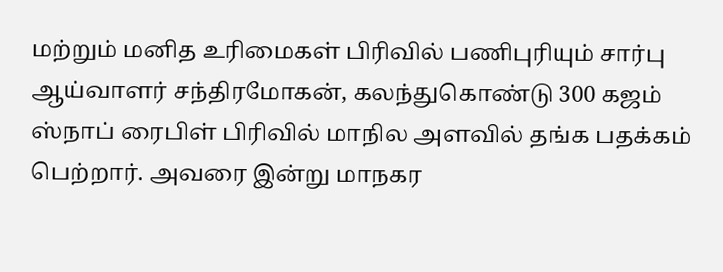மற்றும் மனித உரிமைகள் பிரிவில் பணிபுரியும் சார்பு ஆய்வாளர் சந்திரமோகன், கலந்துகொண்டு 300 கஜம் ஸ்நாப் ரைபிள் பிரிவில் மாநில அளவில் தங்க பதக்கம் பெற்றார். அவரை இன்று மாநகர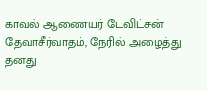காவல் ஆணையர் டேவிட்சன் தேவாசீர்வாதம், நேரில் அழைத்து தனது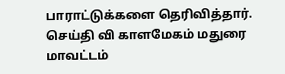பாராட்டுக்களை தெரிவித்தார்.
செய்தி வி காளமேகம் மதுரை மாவட்டம்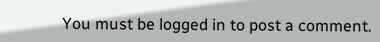You must be logged in to post a comment.